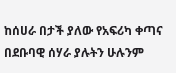ከሰሀራ በታች ያለው የአፍሪካ ቀጣና በደቡባዊ ሰሃራ ያሉትን ሁሉንም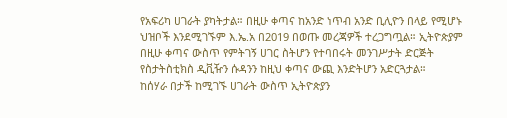የአፍሪካ ሀገራት ያካትታል። በዚሁ ቀጣና ከአንድ ነጥብ አንድ ቢሊዮን በላይ የሚሆኑ ህዝቦች እንደሚገኙም እ.ኤ.አ በ2019 በወጡ መረጃዎች ተረጋግጧል። ኢትዮጵያም በዚሁ ቀጣና ውስጥ የምትገኝ ሀገር ስትሆን የተባበሩት መንገሥታት ድርጅት የስታትስቲክስ ዲቪዥን ሱዳንን ከዚህ ቀጣና ውጪ እንድትሆን አድርጓታል።
ከሰሃራ በታች ከሚገኙ ሀገራት ውስጥ ኢትዮጵያን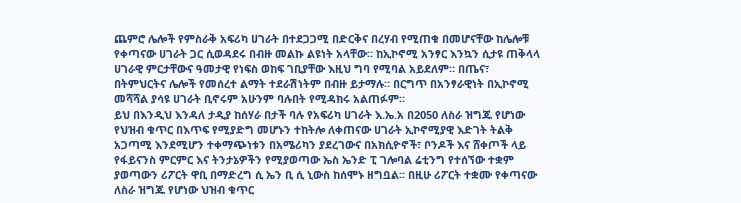ጨምሮ ሌሎች የምስራቅ አፍሪካ ሀገራት በተደጋጋሚ በድርቅና በረሃብ የሚጠቁ በመሆናቸው ከሌሎቹ የቀጣናው ሀገራት ጋር ሲወዳደሩ በብዙ መልኩ ልዩነት አላቸው። ከኢኮኖሚ አንፃር እንኳን ሲታዩ ጠቅላላ ሀገራዊ ምርታቸውና ዓመታዊ የነፍስ ወከፍ ገቢያቸው እዚህ ግባ የሚባል አይደለም። በጤና፣ በትምህርትና ሌሎች የመሰረተ ልማት ተደራሽነትም በብዙ ይታማሉ። በርግጥ በአንፃራዊነት በኢኮኖሚ መሻሻል ያሳዩ ሀገራት ቢኖሩም አሁንም ባሉበት የሚዳክሩ አልጠፉም።
ይህ በእንዲህ እንዳለ ታዲያ ከሰሃራ በታች ባሉ የአፍሪካ ሀገራት እ.ኤ.አ በ2050 ለስራ ዝግጁ የሆነው የህዝብ ቁጥር በእጥፍ የሚያድግ መሆኑን ተከትሎ ለቀጠናው ሀገራት ኢኮኖሚያዊ እድገት ትልቅ አጋጣሚ እንደሚሆን ተቀማጭነቱን በአሜሪካን ያደረገውና በአክሲዮኖች፣ ቦንዶች እና ሸቀጦች ላይ የፋይናንስ ምርምር እና ትንታኔዎችን የሚያወጣው ኤስ ኤንድ ፒ ገሎባል ሬቲንግ የተሰኘው ተቋም ያወጣውን ሪፖርት ዋቢ በማድረግ ሲ ኤን ቢ ሲ ኒውስ ከሰሞኑ ዘግቧል። በዚሁ ሪፖርት ተቋሙ የቀጣናው ለስራ ዝግጁ የሆነው ህዝብ ቁጥር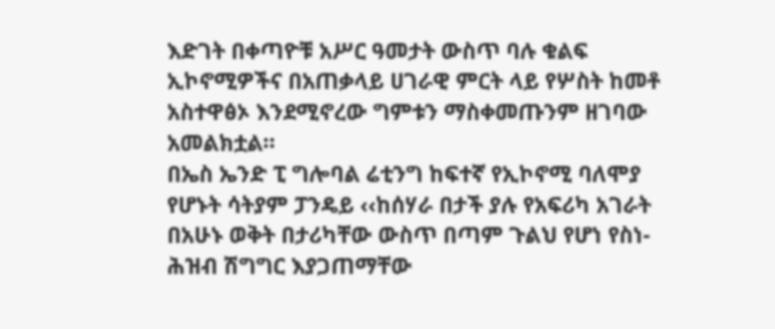እድገት በቀጣዮቹ አሥር ዓመታት ውስጥ ባሉ ቁልፍ ኢኮኖሚዎችና በአጠቃላይ ሀገራዊ ምርት ላይ የሦስት ከመቶ አስተዋፅኦ እንደሚኖረው ግምቱን ማስቀመጡንም ዘገባው አመልክቷል።
በኤስ ኤንድ ፒ ግሎባል ሬቲንግ ከፍተኛ የኢኮኖሚ ባለሞያ የሆኑት ሳትያም ፓንዴይ ‹‹ከሰሃራ በታች ያሉ የአፍሪካ አገራት በአሁኑ ወቅት በታሪካቸው ውስጥ በጣም ጉልህ የሆነ የስነ- ሕዝብ ሽግግር እያጋጠማቸው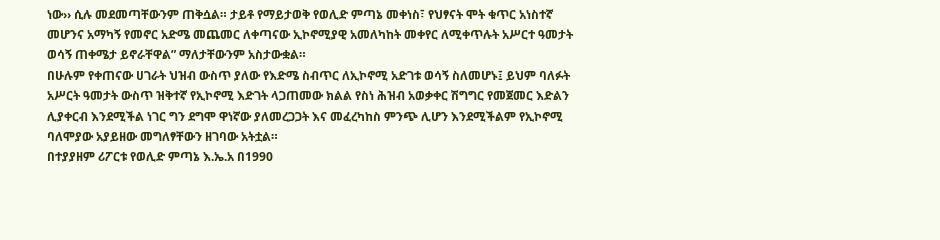ነው›› ሲሉ መደመጣቸውንም ጠቅሷል። ታይቶ የማይታወቅ የወሊድ ምጣኔ መቀነስ፣ የህፃናት ሞት ቁጥር አነስተኛ መሆንና አማካኝ የመኖር አድሜ መጨመር ለቀጣናው ኢኮኖሚያዊ አመለካከት መቀየር ለሚቀጥሉት አሥርተ ዓመታት ወሳኝ ጠቀሜታ ይኖራቸዋል” ማለታቸውንም አስታውቋል።
በሁሉም የቀጠናው ሀገራት ህዝብ ውስጥ ያለው የእድሜ ስብጥር ለኢኮኖሚ አድገቱ ወሳኝ ስለመሆኑ፤ ይህም ባለፉት አሥርት ዓመታት ውስጥ ዝቅተኛ የኢኮኖሚ እድገት ላጋጠመው ክልል የስነ ሕዝብ አወቃቀር ሽግግር የመጀመር እድልን ሊያቀርብ እንደሚችል ነገር ግን ደግሞ ዋነኛው ያለመረጋጋት እና መፈረካከስ ምንጭ ሊሆን እንደሚችልም የኢኮኖሚ ባለሞያው አያይዘው መግለፃቸውን ዘገባው አትቷል።
በተያያዘም ሪፖርቱ የወሊድ ምጣኔ እ.ኤ.አ በ1990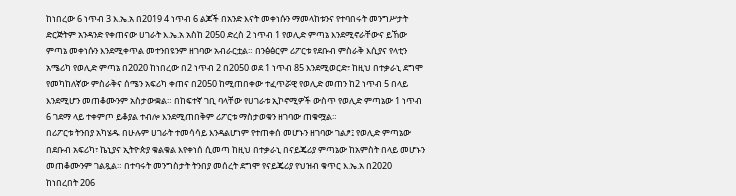ከነበረው 6 ነጥብ 3 እ.ኤ.አ በ2019 4 ነጥብ 6 ልጆች በአንድ እናት መቀነሱን ማመላከቱንና የተባበሩት መንግሥታት ድርጅትም አንዳንድ የቀጠናው ሀገራት እ.ኤ.አ አስከ 2050 ድረስ 2 ነጥብ 1 የወሊድ ምጣኔ እንደሚኖራቸውና ይኸው ምጣኔ መቀነሱን እንደሚቀጥል መተንበዩንም ዘገባው አብራርቷል። በንፅፅርም ሪፖርቱ የደቡብ ምስራቅ እሲያና የላቲን አሜሪካ የወሊድ ምጣኔ በ2020 ከነበረው በ2 ነጥብ 2 በ2050 ወደ 1 ነጥብ 85 እንደሚወርድ፣ ከዚህ በተቃራኒ ደግሞ የመካከለኛው ምስራቅና ሰሜን አፍሪካ ቀጠና በ2050 ከሚጠበቀው ተፈጥሯዊ የወሊድ መጠን ከ2 ነጥብ 5 በላይ እንደሚሆን መጠቆሙንም አስታውቋል። በከፍተኛ ገቢ ባላቸው የሀገራቱ ኢኮኖሚዎች ውስጥ የወሊድ ምጣኔው 1 ነጥብ 6 ገደማ ላይ ተቀምጦ ይቆያል ተብሎ እንደሚጠበቅም ሪፖርቱ ማስታወቁን ዘገባው ጠቁሟል።
በሪፖርቱ ትንበያ አካሄዱ በሁሉም ሀገራት ተመሳሳይ እንዳልሆነም የተጠቀሰ መሆኑን ዘገባው ገልፆ፤ የወሊድ ምጣኔው በደቡብ አፍሪካ፣ ኬኒያና ኢትዮጵያ ቁልቁል እየቀነሰ ሲመጣ ከዚህ በተቃራኒ በናይጄሪያ ምጣኔው ከአምስት በላይ መሆኑን መጠቆሙንም ገልጿል። በተባሩት መንግስታት ትንበያ መሰረት ደግሞ የናይጄሪያ የህዝብ ቁጥር እ.ኤ.አ በ2020 ከነበረበት 206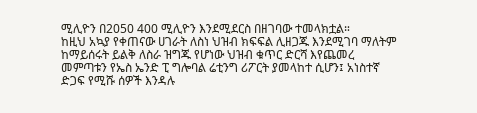ሚሊዮን በ2050 400 ሚሊዮን እንደሚደርስ በዘገባው ተመላክቷል።
ከዚህ አኳያ የቀጠናው ሀገራት ለስነ ህዝብ ክፍፍል ሊዘጋጁ እንደሚገባ ማለትም ከማይሰሩት ይልቅ ለስራ ዝግጁ የሆነው ህዝብ ቁጥር ድርሻ እየጨመረ መምጣቱን የኤስ ኤንድ ፒ ግሎባል ሬቲንግ ሪፖርት ያመላከተ ሲሆን፤ አነስተኛ ድጋፍ የሚሹ ሰዎች እንዳሉ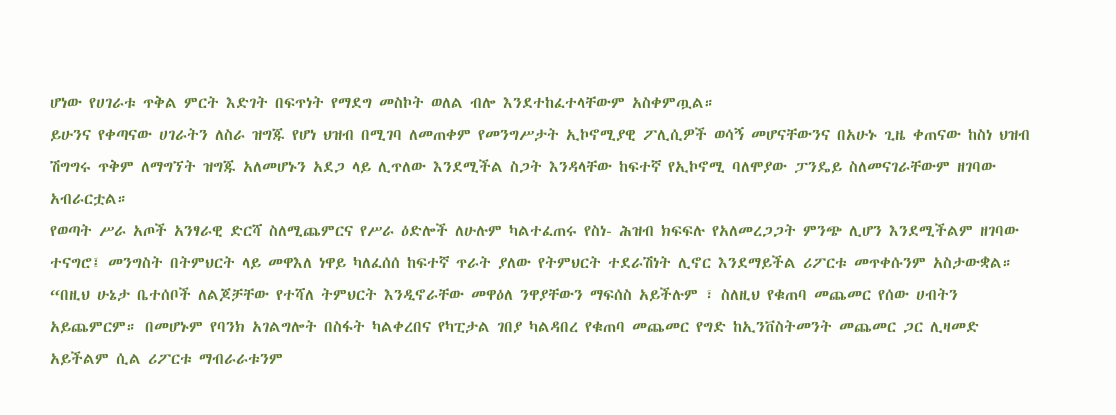ሆነው የሀገራቱ ጥቅል ምርት እድገት በፍጥነት የማደግ መስኮት ወለል ብሎ እንደተከፈተላቸውም አስቀምጧል።
ይሁንና የቀጣናው ሀገራትን ለስራ ዝግጁ የሆነ ህዝብ በሚገባ ለመጠቀም የመንግሥታት ኢኮኖሚያዊ ፖሊሲዎች ወሳኝ መሆናቸውንና በአሁኑ ጊዜ ቀጠናው ከስነ ህዝብ ሽግግሩ ጥቅም ለማግኘት ዝግጁ አለመሆኑን አደጋ ላይ ሊጥለው እንደሚችል ስጋት እንዳላቸው ከፍተኛ የኢኮኖሚ ባለሞያው ፓንዴይ ስለመናገራቸውም ዘገባው አብራርቷል።
የወጣት ሥራ አጦች አንፃራዊ ድርሻ ስለሚጨምርና የሥራ ዕድሎች ለሁሉም ካልተፈጠሩ የስነ- ሕዝብ ክፍፍሉ የአለመረጋጋት ምንጭ ሊሆን እንደሚችልም ዘገባው ተናግሮ፤ መንግስት በትምህርት ላይ መዋእለ ነዋይ ካለፈሰሰ ከፍተኛ ጥራት ያለው የትምህርት ተደራሽነት ሊኖር እንደማይችል ሪፖርቱ መጥቀሱንም አስታውቋል።
“በዚህ ሁኔታ ቤተሰቦች ለልጆቻቸው የተሻለ ትምህርት እንዲኖራቸው መዋዕለ ንዋያቸውን ማፍሰስ አይችሉም ፣ ስለዚህ የቁጠባ መጨመር የሰው ሀብትን አይጨምርም። በመሆኑም የባንክ አገልግሎት በስፋት ካልቀረበና የካፒታል ገበያ ካልዳበረ የቁጠባ መጨመር የግድ ከኢንቨስትመንት መጨመር ጋር ሊዛመድ አይችልም ሲል ሪፖርቱ ማብራራቱንም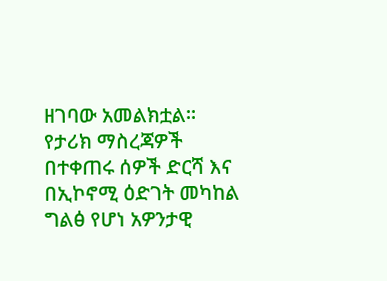ዘገባው አመልክቷል።
የታሪክ ማስረጃዎች በተቀጠሩ ሰዎች ድርሻ እና በኢኮኖሚ ዕድገት መካከል ግልፅ የሆነ አዎንታዊ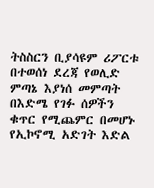ትስስርን ቢያሳዩም ሪፖርቱ በተወሰነ ደረጃ የወሊድ ምጣኔ እያነሰ መምጣት በእድሜ የገፉ ሰዎችን ቁጥር የሚጨምር በመሆኑ የኢኮኖሚ አድገት እድል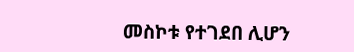መስኮቱ የተገደበ ሊሆን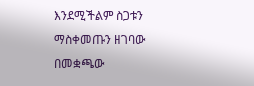እንደሚችልም ስጋቱን ማስቀመጡን ዘገባው በመቋጫው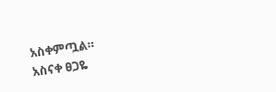አስቀምጧል።
አስናቀ ፀጋዬ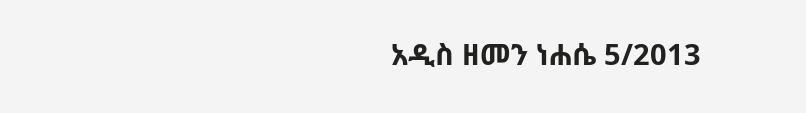አዲስ ዘመን ነሐሴ 5/2013